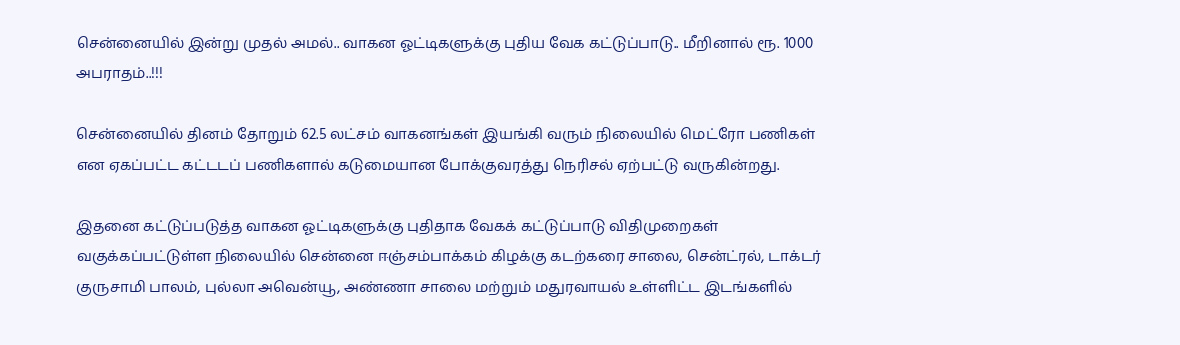சென்னையில் இன்று முதல் அமல்.. வாகன ஓட்டிகளுக்கு புதிய வேக கட்டுப்பாடு.. மீறினால் ரூ. 1000 அபராதம்..!!!

சென்னையில் தினம் தோறும் 62.5 லட்சம் வாகனங்கள் இயங்கி வரும் நிலையில் மெட்ரோ பணிகள் என ஏகப்பட்ட கட்டடப் பணிகளால் கடுமையான போக்குவரத்து நெரிசல் ஏற்பட்டு வருகின்றது.

இதனை கட்டுப்படுத்த வாகன ஓட்டிகளுக்கு புதிதாக வேகக் கட்டுப்பாடு விதிமுறைகள் வகுக்கப்பட்டுள்ள நிலையில் சென்னை ஈஞ்சம்பாக்கம் கிழக்கு கடற்கரை சாலை, சென்ட்ரல், டாக்டர் குருசாமி பாலம், புல்லா அவென்யூ, அண்ணா சாலை மற்றும் மதுரவாயல் உள்ளிட்ட இடங்களில்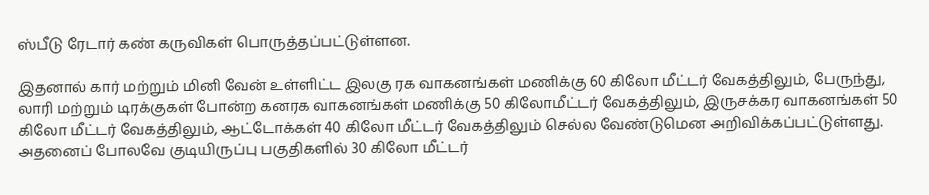ஸ்பீடு ரேடார் கண் கருவிகள் பொருத்தப்பட்டுள்ளன.

இதனால் கார் மற்றும் மினி வேன் உள்ளிட்ட இலகு ரக வாகனங்கள் மணிக்கு 60 கிலோ மீட்டர் வேகத்திலும், பேருந்து, லாரி மற்றும் டிரக்குகள் போன்ற கனரக வாகனங்கள் மணிக்கு 50 கிலோமீட்டர் வேகத்திலும், இருசக்கர வாகனங்கள் 50 கிலோ மீட்டர் வேகத்திலும், ஆட்டோக்கள் 40 கிலோ மீட்டர் வேகத்திலும் செல்ல வேண்டுமென அறிவிக்கப்பட்டுள்ளது. அதனைப் போலவே குடியிருப்பு பகுதிகளில் 30 கிலோ மீட்டர்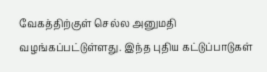வேகத்திற்குள் செல்ல அனுமதி வழங்கப்பட்டுள்ளது. இந்த புதிய கட்டுப்பாடுகள்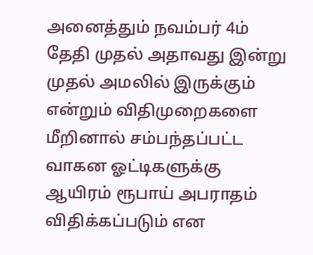அனைத்தும் நவம்பர் 4ம் தேதி முதல் அதாவது இன்று முதல் அமலில் இருக்கும் என்றும் விதிமுறைகளை மீறினால் சம்பந்தப்பட்ட வாகன ஓட்டிகளுக்கு ஆயிரம் ரூபாய் அபராதம் விதிக்கப்படும் என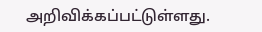அறிவிக்கப்பட்டுள்ளது.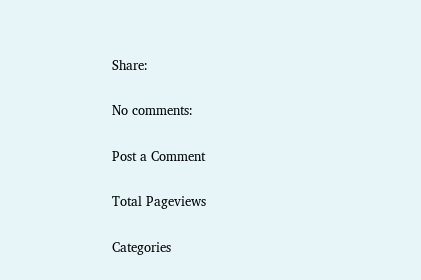Share:

No comments:

Post a Comment

Total Pageviews

Categories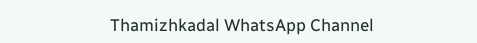Thamizhkadal WhatsApp Channel